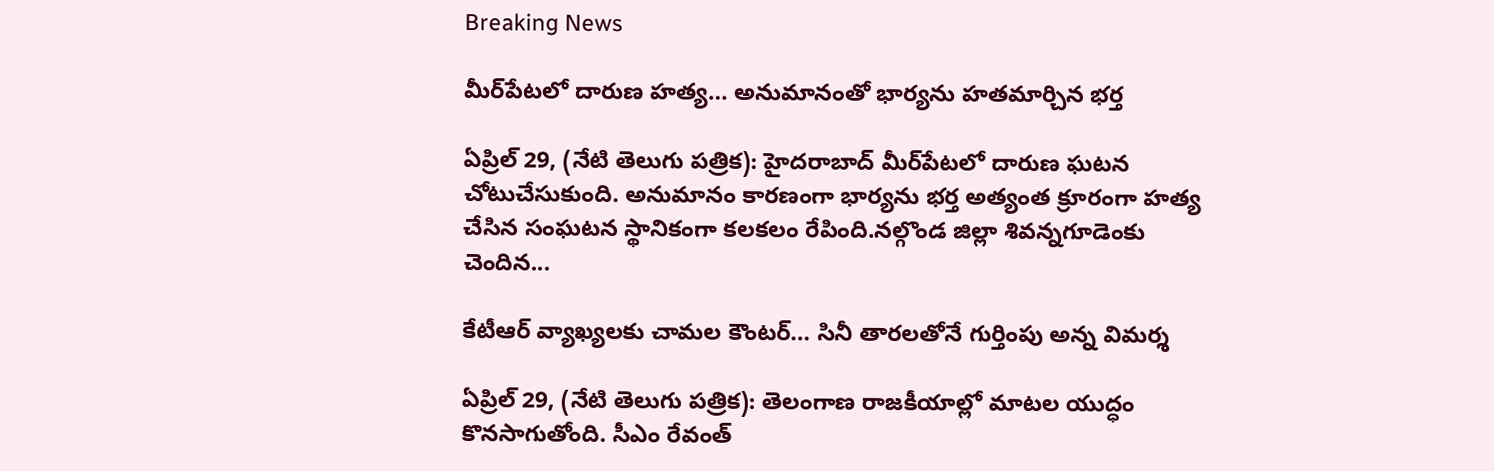Breaking News

మీర్‌పేటలో దారుణ హత్య… అనుమానంతో భార్యను హతమార్చిన భర్త

ఏప్రిల్ 29, (నేటి తెలుగు పత్రిక): హైదరాబాద్‌ మీర్‌పేటలో దారుణ ఘటన చోటుచేసుకుంది. అనుమానం కారణంగా భార్యను భర్త అత్యంత క్రూరంగా హత్య చేసిన సంఘటన స్థానికంగా కలకలం రేపింది.నల్గొండ జిల్లా శివన్నగూడెంకు చెందిన...

కేటీఆర్ వ్యాఖ్యలకు చామల కౌంటర్… సినీ తారలతోనే గుర్తింపు అన్న విమర్శ

ఏప్రిల్ 29, (నేటి తెలుగు పత్రిక): తెలంగాణ రాజకీయాల్లో మాటల యుద్ధం కొనసాగుతోంది. సీఎం రేవంత్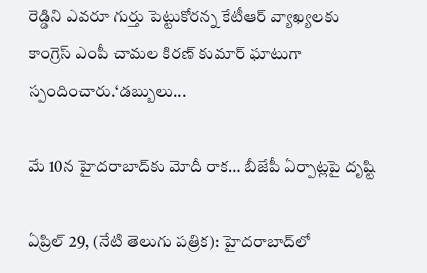రెడ్డిని ఎవరూ గుర్తు పెట్టుకోరన్న కేటీఆర్ వ్యాఖ్యలకు కాంగ్రెస్ ఎంపీ చామల కిరణ్ కుమార్ ఘాటుగా స్పందించారు.‘డబ్బులు...

మే 10న హైదరాబాద్‌కు మోదీ రాక… బీజేపీ ఏర్పాట్లపై దృష్టి

ఏప్రిల్ 29, (నేటి తెలుగు పత్రిక): హైదరాబాద్‌లో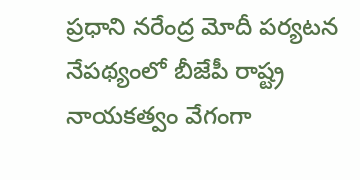ప్రధాని నరేంద్ర మోదీ పర్యటన నేపథ్యంలో బీజేపీ రాష్ట్ర నాయకత్వం వేగంగా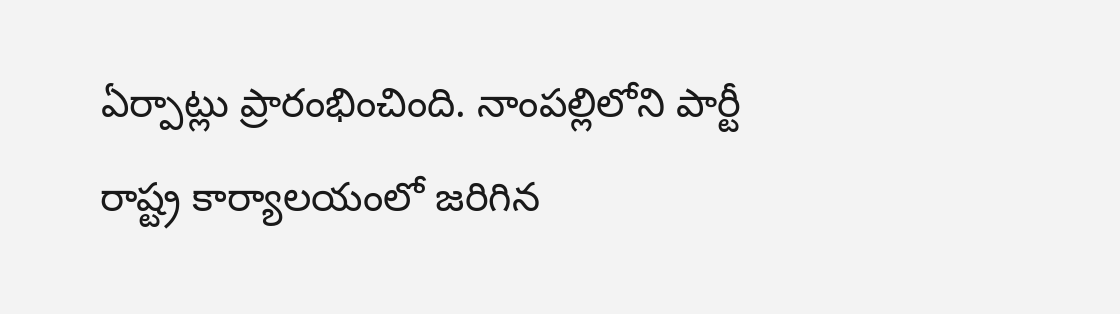ఏర్పాట్లు ప్రారంభించింది. నాంపల్లిలోని పార్టీ రాష్ట్ర కార్యాలయంలో జరిగిన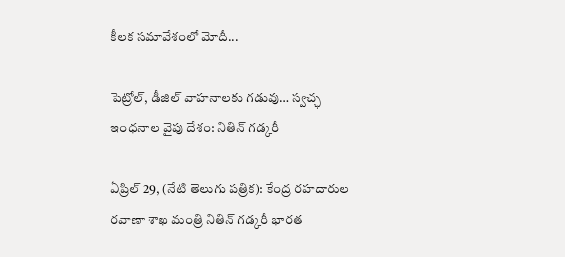కీలక సమావేశంలో మోదీ...

పెట్రోల్‌, డీజిల్‌ వాహనాలకు గడువు… స్వచ్ఛ ఇంధనాల వైపు దేశం: నితిన్ గడ్కరీ

ఏప్రిల్ 29, (నేటి తెలుగు పత్రిక): కేంద్ర రహదారుల రవాణా శాఖ మంత్రి నితిన్ గడ్కరీ భారత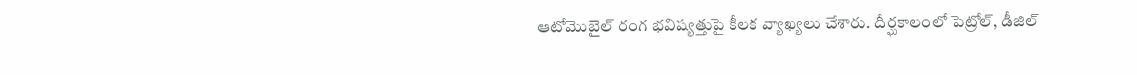ఆటోమొబైల్ రంగ భవిష్యత్తుపై కీలక వ్యాఖ్యలు చేశారు. దీర్ఘకాలంలో పెట్రోల్, డీజిల్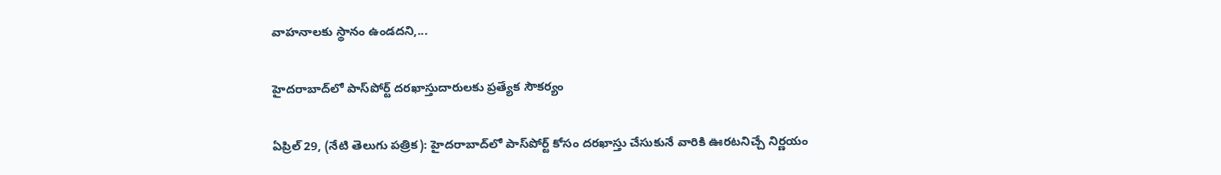వాహనాలకు స్థానం ఉండదని,...

హైదరాబాద్‌లో పాస్‌పోర్ట్ దరఖాస్తుదారులకు ప్రత్యేక సౌకర్యం

ఏప్రిల్ 29, (నేటి తెలుగు పత్రిక): హైదరాబాద్‌లో పాస్‌పోర్ట్ కోసం దరఖాస్తు చేసుకునే వారికి ఊరటనిచ్చే నిర్ణయం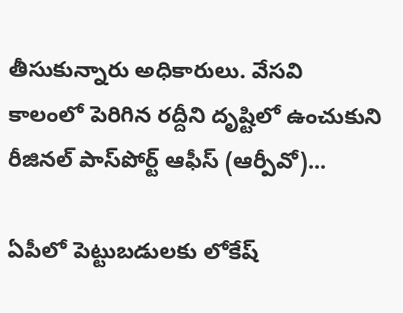తీసుకున్నారు అధికారులు. వేసవి కాలంలో పెరిగిన రద్దీని దృష్టిలో ఉంచుకుని రీజినల్ పాస్‌పోర్ట్ ఆఫీస్ (ఆర్పీవో)...

ఏపీలో పెట్టుబడులకు లోకేష్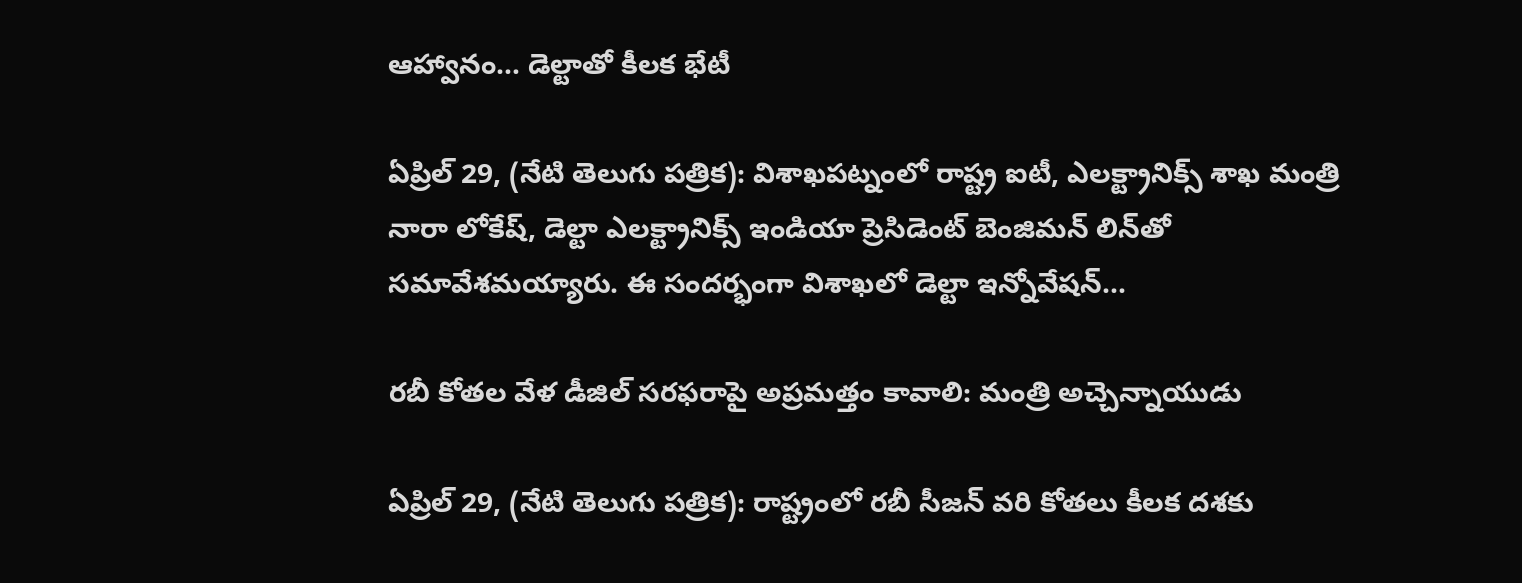ఆహ్వానం… డెల్టాతో కీలక భేటీ

ఏప్రిల్ 29, (నేటి తెలుగు పత్రిక): విశాఖపట్నంలో రాష్ట్ర ఐటీ, ఎలక్ట్రానిక్స్ శాఖ మంత్రి నారా లోకేష్, డెల్టా ఎలక్ట్రానిక్స్ ఇండియా ప్రెసిడెంట్ బెంజిమన్ లిన్‌తో సమావేశమయ్యారు. ఈ సందర్భంగా విశాఖలో డెల్టా ఇన్నోవేషన్...

రబీ కోతల వేళ డీజిల్ సరఫరాపై అప్రమత్తం కావాలి: మంత్రి అచ్చెన్నాయుడు

ఏప్రిల్ 29, (నేటి తెలుగు పత్రిక): రాష్ట్రంలో రబీ సీజన్ వరి కోతలు కీలక దశకు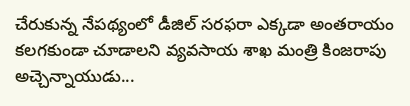చేరుకున్న నేపథ్యంలో డీజిల్ సరఫరా ఎక్కడా అంతరాయం కలగకుండా చూడాలని వ్యవసాయ శాఖ మంత్రి కింజరాపు అచ్చెన్నాయుడు...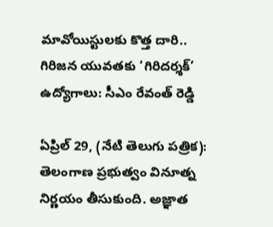మావోయిస్టులకు కొత్త దారి.. గిరిజన యువతకు ‘గిరిదర్శక్’ ఉద్యోగాలు: సీఎం రేవంత్ రెడ్డి

ఏప్రిల్ 29, (నేటి తెలుగు పత్రిక): తెలంగాణ ప్రభుత్వం వినూత్న నిర్ణయం తీసుకుంది. అజ్ఞాత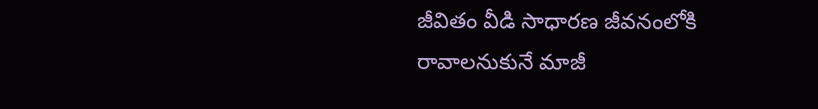జీవితం వీడి సాధారణ జీవనంలోకి రావాలనుకునే మాజీ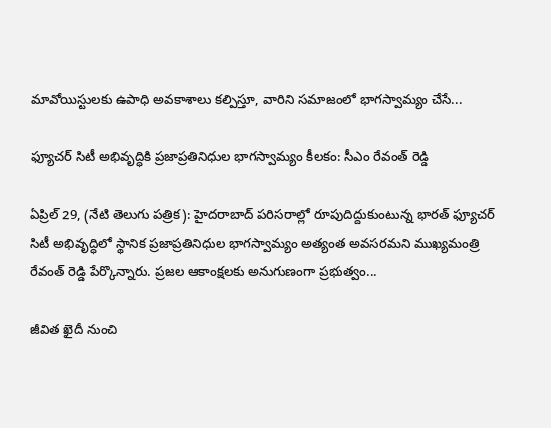మావోయిస్టులకు ఉపాధి అవకాశాలు కల్పిస్తూ, వారిని సమాజంలో భాగస్వామ్యం చేసే...

ఫ్యూచర్ సిటీ అభివృద్ధికి ప్రజాప్రతినిధుల భాగస్వామ్యం కీలకం: సీఎం రేవంత్ రెడ్డి

ఏప్రిల్ 29, (నేటి తెలుగు పత్రిక): హైదరాబాద్ పరిసరాల్లో రూపుదిద్దుకుంటున్న భారత్ ఫ్యూచర్ సిటీ అభివృద్ధిలో స్థానిక ప్రజాప్రతినిధుల భాగస్వామ్యం అత్యంత అవసరమని ముఖ్యమంత్రి రేవంత్ రెడ్డి పేర్కొన్నారు. ప్రజల ఆకాంక్షలకు అనుగుణంగా ప్రభుత్వం...

జీవిత ఖైదీ నుంచి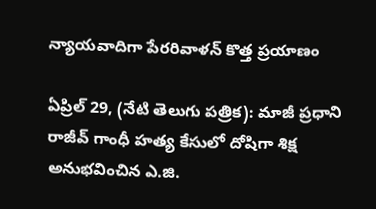న్యాయవాదిగా పేరరివాళన్ కొత్త ప్రయాణం

ఏప్రిల్ 29, (నేటి తెలుగు పత్రిక): మాజీ ప్రధాని రాజీవ్ గాంధీ హత్య కేసులో దోషిగా శిక్ష అనుభవించిన ఎ.జి.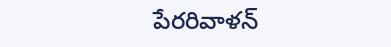పేరరివాళన్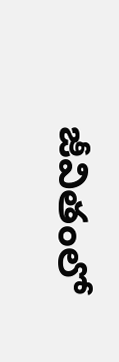జీవితంలో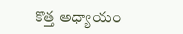కొత్త అధ్యాయం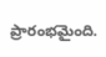ప్రారంభమైంది.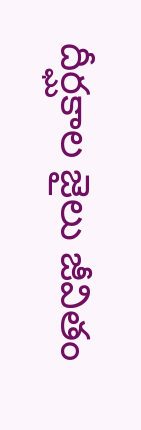దీర్ఘకాల జైలు జీవితం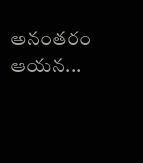అనంతరం ఆయన...